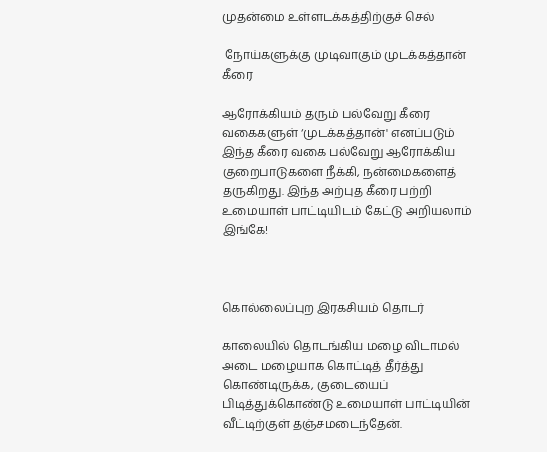முதன்மை உள்ளடக்கத்திற்குச் செல்

 நோய்களுக்கு முடிவாகும் முடக்கத்தான் கீரை

ஆரோக்கியம் தரும் பல்வேறு கீரை வகைகளுள் ‘முடக்கத்தான்' எனப்படும் இந்த கீரை வகை பல்வேறு ஆரோக்கிய குறைபாடுகளை நீக்கி, நன்மைகளைத் தருகிறது. இந்த அற்புத கீரை பற்றி உமையாள் பாட்டியிடம் கேட்டு அறியலாம் இங்கே!



கொல்லைப்புற இரகசியம் தொடர்

காலையில் தொடங்கிய மழை விடாமல் அடை மழையாக கொட்டித் தீர்த்து கொண்டிருக்க, குடையைப் பிடித்துக்கொண்டு உமையாள் பாட்டியின் வீட்டிற்குள் தஞ்சமடைந்தேன்.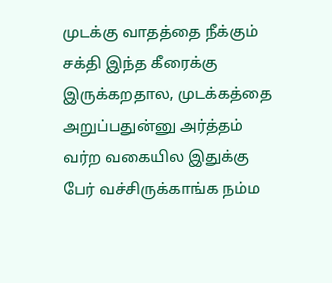முடக்கு வாதத்தை நீக்கும் சக்தி இந்த கீரைக்கு இருக்கறதால, முடக்கத்தை அறுப்பதுன்னு அர்த்தம் வர்ற வகையில இதுக்கு பேர் வச்சிருக்காங்க நம்ம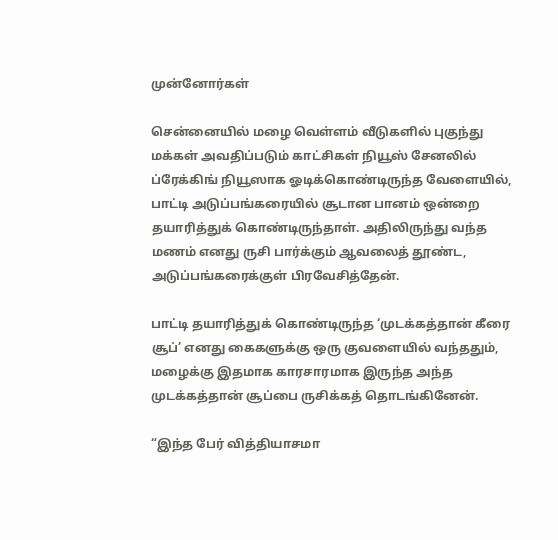முன்னோர்கள்

சென்னையில் மழை வெள்ளம் வீடுகளில் புகுந்து மக்கள் அவதிப்படும் காட்சிகள் நியூஸ் சேனலில் ப்ரேக்கிங் நியூஸாக ஓடிக்கொண்டிருந்த வேளையில், பாட்டி அடுப்பங்கரையில் சூடான பானம் ஒன்றை தயாரித்துக் கொண்டிருந்தாள். அதிலிருந்து வந்த மணம் எனது ருசி பார்க்கும் ஆவலைத் தூண்ட, அடுப்பங்கரைக்குள் பிரவேசித்தேன்.

பாட்டி தயாரித்துக் கொண்டிருந்த ‘முடக்கத்தான் கீரை சூப்’ எனது கைகளுக்கு ஒரு குவளையில் வந்ததும், மழைக்கு இதமாக காரசாரமாக இருந்த அந்த முடக்கத்தான் சூப்பை ருசிக்கத் தொடங்கினேன்.

“இந்த பேர் வித்தியாசமா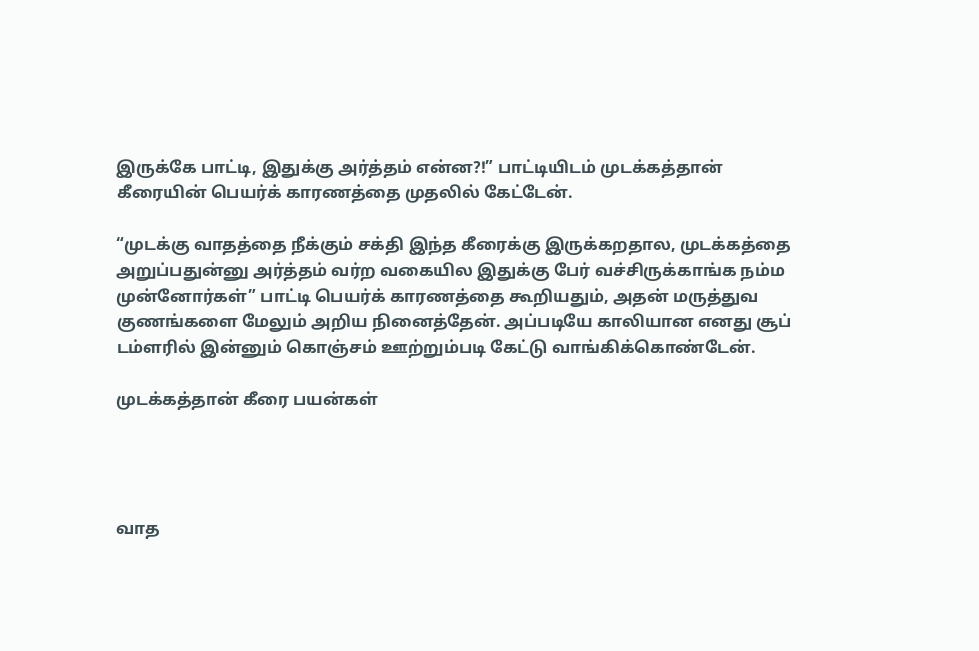இருக்கே பாட்டி, இதுக்கு அர்த்தம் என்ன?!” பாட்டியிடம் முடக்கத்தான் கீரையின் பெயர்க் காரணத்தை முதலில் கேட்டேன்.

“முடக்கு வாதத்தை நீக்கும் சக்தி இந்த கீரைக்கு இருக்கறதால, முடக்கத்தை அறுப்பதுன்னு அர்த்தம் வர்ற வகையில இதுக்கு பேர் வச்சிருக்காங்க நம்ம முன்னோர்கள்” பாட்டி பெயர்க் காரணத்தை கூறியதும், அதன் மருத்துவ குணங்களை மேலும் அறிய நினைத்தேன். அப்படியே காலியான எனது சூப் டம்ளரில் இன்னும் கொஞ்சம் ஊற்றும்படி கேட்டு வாங்கிக்கொண்டேன்.

முடக்கத்தான் கீரை பயன்கள்




வாத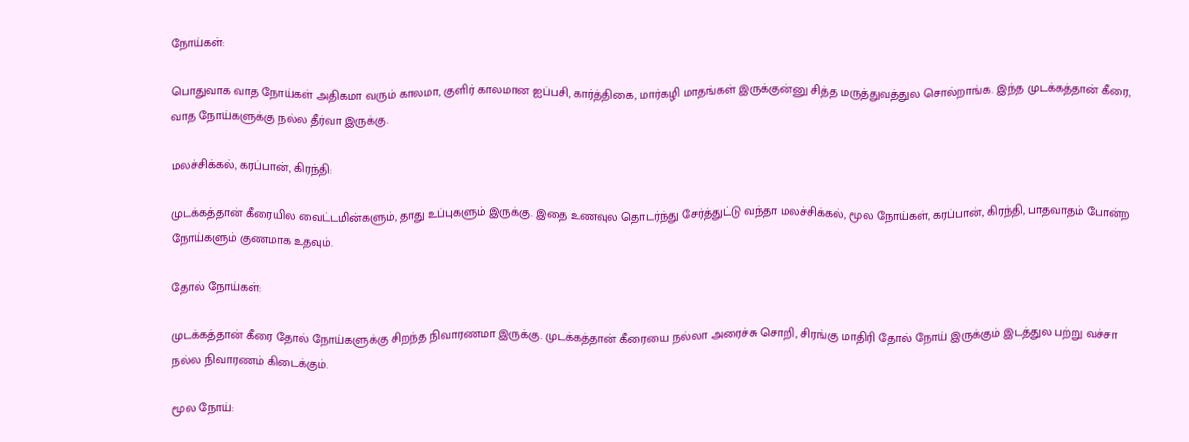நோய்கள்:

பொதுவாக வாத நோய்கள் அதிகமா வரும் காலமா, குளிர் காலமான ஐப்பசி, கார்த்திகை, மார்கழி மாதங்கள் இருக்குன்னு சித்த மருத்துவத்துல சொல்றாங்க. இந்த முடக்கத்தான் கீரை, வாத நோய்களுக்கு நல்ல தீர்வா இருக்கு.

மலச்சிக்கல், கரப்பான், கிரந்தி:

முடக்கத்தான் கீரையில வைட்டமின்களும், தாது உப்புகளும் இருக்கு. இதை உணவுல தொடர்ந்து சேர்த்துட்டு வந்தா மலச்சிக்கல், மூல நோய்கள், கரப்பான், கிரந்தி, பாதவாதம் போன்ற நோய்களும் குணமாக உதவும்.

தோல் நோய்கள்:

முடக்கத்தான் கீரை தோல் நோய்களுக்கு சிறந்த நிவாரணமா இருக்கு. முடக்கத்தான் கீரையை நல்லா அரைச்சு சொறி, சிரங்கு மாதிரி தோல் நோய் இருக்கும் இடத்துல பற்று வச்சா நல்ல நிவாரணம் கிடைக்கும்.

மூல நோய்: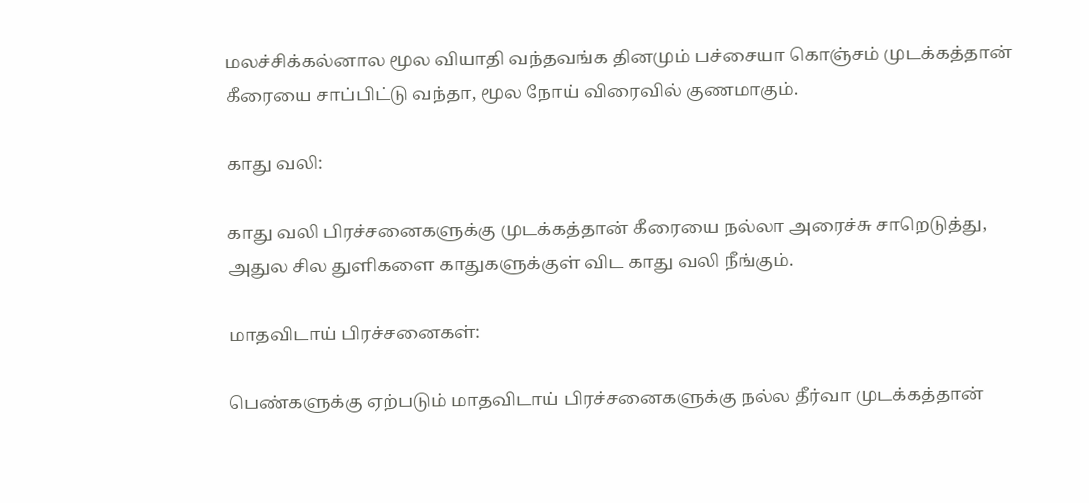மலச்சிக்கல்னால மூல வியாதி வந்தவங்க தினமும் பச்சையா கொஞ்சம் முடக்கத்தான் கீரையை சாப்பிட்டு வந்தா, மூல நோய் விரைவில் குணமாகும்.

காது வலி:

காது வலி பிரச்சனைகளுக்கு முடக்கத்தான் கீரையை நல்லா அரைச்சு சாறெடுத்து, அதுல சில துளிகளை காதுகளுக்குள் விட காது வலி நீங்கும்.

மாதவிடாய் பிரச்சனைகள்:

பெண்களுக்கு ஏற்படும் மாதவிடாய் பிரச்சனைகளுக்கு நல்ல தீர்வா முடக்கத்தான்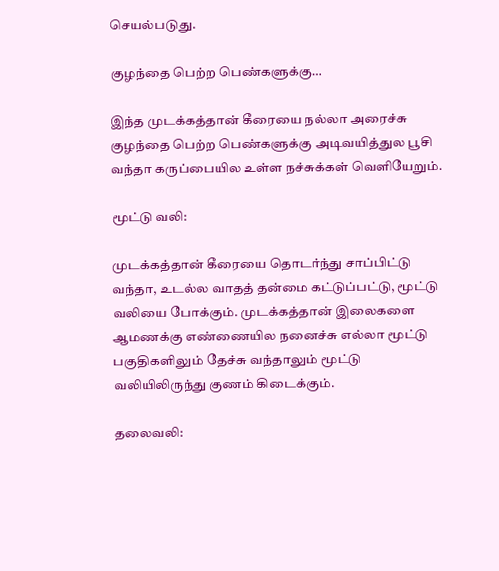செயல்படுது.

குழந்தை பெற்ற பெண்களுக்கு…

இந்த முடக்கத்தான் கீரையை நல்லா அரைச்சு குழந்தை பெற்ற பெண்களுக்கு அடிவயித்துல பூசி வந்தா கருப்பையில உள்ள நச்சுக்கள் வெளியேறும்.

மூட்டு வலி:

முடக்கத்தான் கீரையை தொடர்ந்து சாப்பிட்டு வந்தா, உடல்ல வாதத் தன்மை கட்டுப்பட்டு, மூட்டு வலியை போக்கும். முடக்கத்தான் இலைகளை ஆமணக்கு எண்ணையில நனைச்சு எல்லா மூட்டு பகுதிகளிலும் தேச்சு வந்தாலும் மூட்டு வலியிலிருந்து குணம் கிடைக்கும்.

தலைவலி: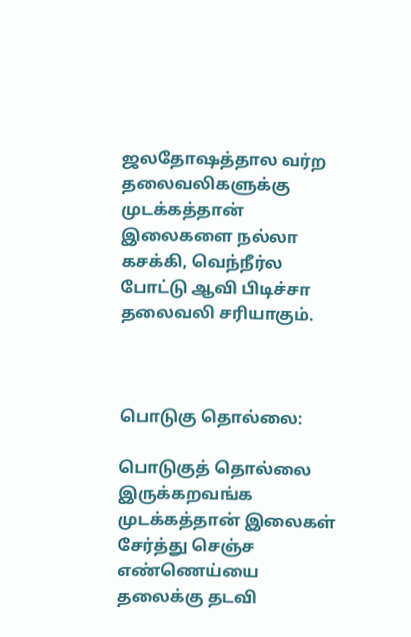ஜலதோஷத்தால வர்ற தலைவலிகளுக்கு முடக்கத்தான் இலைகளை நல்லா கசக்கி, வெந்நீர்ல போட்டு ஆவி பிடிச்சா தலைவலி சரியாகும்.



பொடுகு தொல்லை:

பொடுகுத் தொல்லை இருக்கறவங்க முடக்கத்தான் இலைகள் சேர்த்து செஞ்ச எண்ணெய்யை தலைக்கு தடவி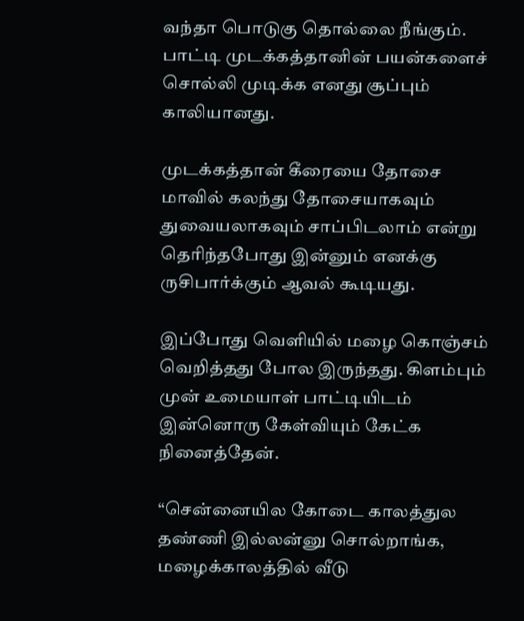வந்தா பொடுகு தொல்லை நீங்கும். பாட்டி முடக்கத்தானின் பயன்களைச் சொல்லி முடிக்க எனது சூப்பும் காலியானது.

முடக்கத்தான் கீரையை தோசை மாவில் கலந்து தோசையாகவும் துவையலாகவும் சாப்பிடலாம் என்று தெரிந்தபோது இன்னும் எனக்கு ருசிபார்க்கும் ஆவல் கூடியது.

இப்போது வெளியில் மழை கொஞ்சம் வெறித்தது போல இருந்தது. கிளம்பும் முன் உமையாள் பாட்டியிடம் இன்னொரு கேள்வியும் கேட்க நினைத்தேன்.

“சென்னையில கோடை காலத்துல தண்ணி இல்லன்னு சொல்றாங்க, மழைக்காலத்தில் வீடு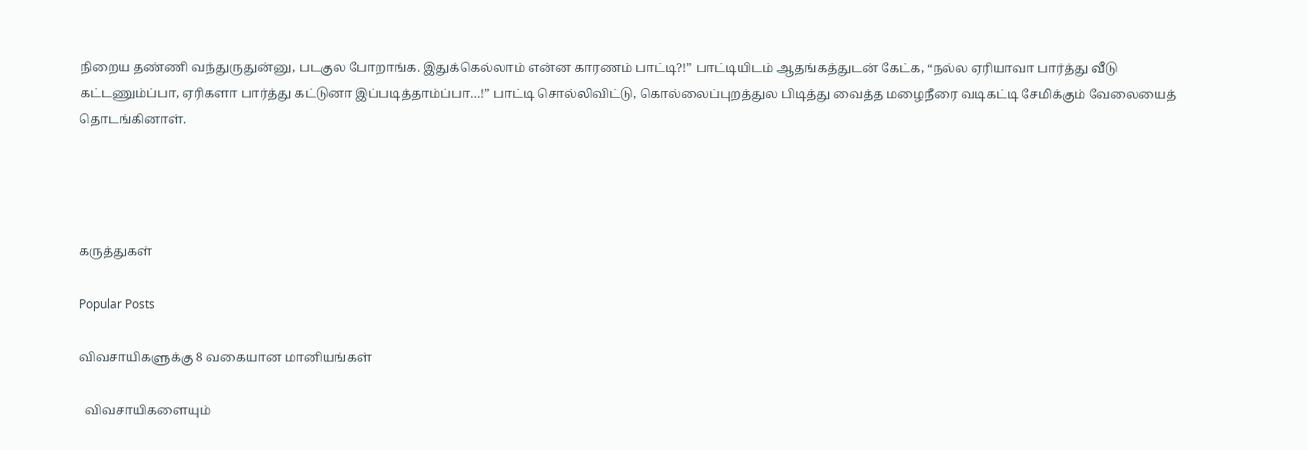நிறைய தண்ணி வந்துருதுன்னு, படகுல போறாங்க. இதுக்கெல்லாம் என்ன காரணம் பாட்டி?!” பாட்டியிடம் ஆதங்கத்துடன் கேட்க, “நல்ல ஏரியாவா பார்த்து வீடு கட்டணும்ப்பா, ஏரிகளா பார்த்து கட்டுனா இப்படித்தாம்ப்பா…!” பாட்டி சொல்லிவிட்டு, கொல்லைப்புறத்துல பிடித்து வைத்த மழைநீரை வடிகட்டி சேமிக்கும் வேலையைத் தொடங்கினாள்.




கருத்துகள்

Popular Posts

விவசாயிகளுக்கு 8 வகையான மானியங்கள்

  விவசாயிகளையும்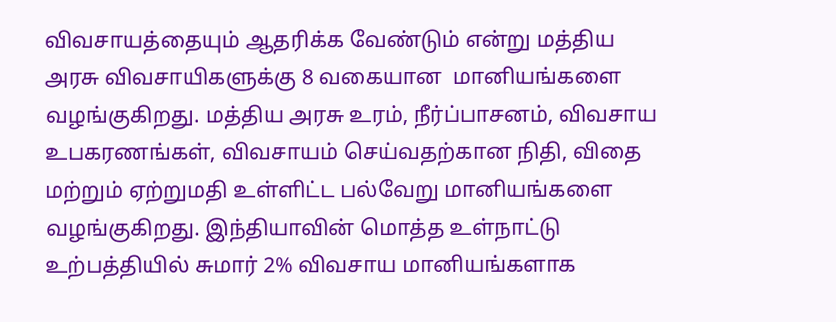விவசாயத்தையும் ஆதரிக்க வேண்டும் என்று மத்திய அரசு விவசாயிகளுக்கு 8 வகையான  மானியங்களை வழங்குகிறது. மத்திய அரசு உரம், நீர்ப்பாசனம், விவசாய உபகரணங்கள், விவசாயம் செய்வதற்கான நிதி, விதை மற்றும் ஏற்றுமதி உள்ளிட்ட பல்வேறு மானியங்களை வழங்குகிறது. இந்தியாவின் மொத்த உள்நாட்டு உற்பத்தியில் சுமார் 2% விவசாய மானியங்களாக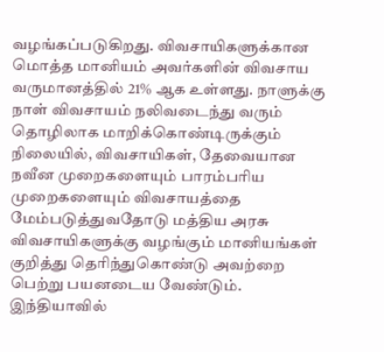வழங்கப்படுகிறது. விவசாயிகளுக்கான மொத்த மானியம் அவர்களின் விவசாய வருமானத்தில் 21% ஆக உள்ளது. நாளுக்கு நாள் விவசாயம் நலிவடைந்து வரும் தொழிலாக மாறிக்கொண்டிருக்கும் நிலையில், விவசாயிகள், தேவையான நவீன முறைகளையும் பாரம்பரிய முறைகளையும் விவசாயத்தை மேம்படுத்துவதோடு மத்திய அரசு விவசாயிகளுக்கு வழங்கும் மானியங்கள் குறித்து தெரிந்துகொண்டு அவற்றை பெற்று பயனடைய வேண்டும். இந்தியாவில்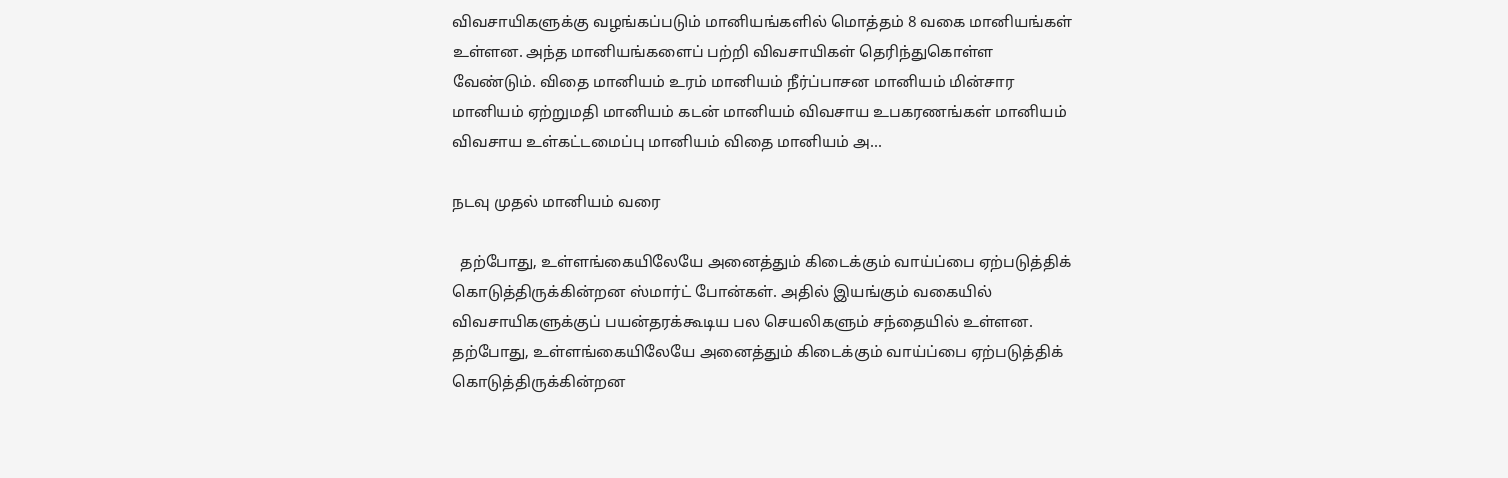விவசாயிகளுக்கு வழங்கப்படும் மானியங்களில் மொத்தம் 8 வகை மானியங்கள் உள்ளன. அந்த மானியங்களைப் பற்றி விவசாயிகள் தெரிந்துகொள்ள வேண்டும். விதை மானியம் உரம் மானியம் நீர்ப்பாசன மானியம் மின்சார மானியம் ஏற்றுமதி மானியம் கடன் மானியம் விவசாய உபகரணங்கள் மானியம் விவசாய உள்கட்டமைப்பு மானியம் விதை மானியம் அ...

நடவு முதல் மானியம் வரை

  தற்போது, உள்ளங்கையிலேயே அனைத்தும் கிடைக்கும் வாய்ப்பை ஏற்படுத்திக் கொடுத்திருக்கின்றன ஸ்மார்ட் போன்கள். அதில் இயங்கும் வகையில் விவசாயிகளுக்குப் பயன்தரக்கூடிய பல செயலிகளும் சந்தையில் உள்ளன. தற்போது, உள்ளங்கையிலேயே அனைத்தும் கிடைக்கும் வாய்ப்பை ஏற்படுத்திக் கொடுத்திருக்கின்றன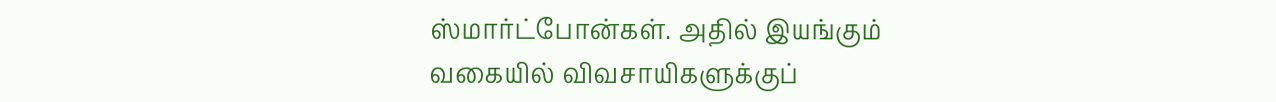ஸ்மார்ட்போன்கள். அதில் இயங்கும் வகையில் விவசாயிகளுக்குப்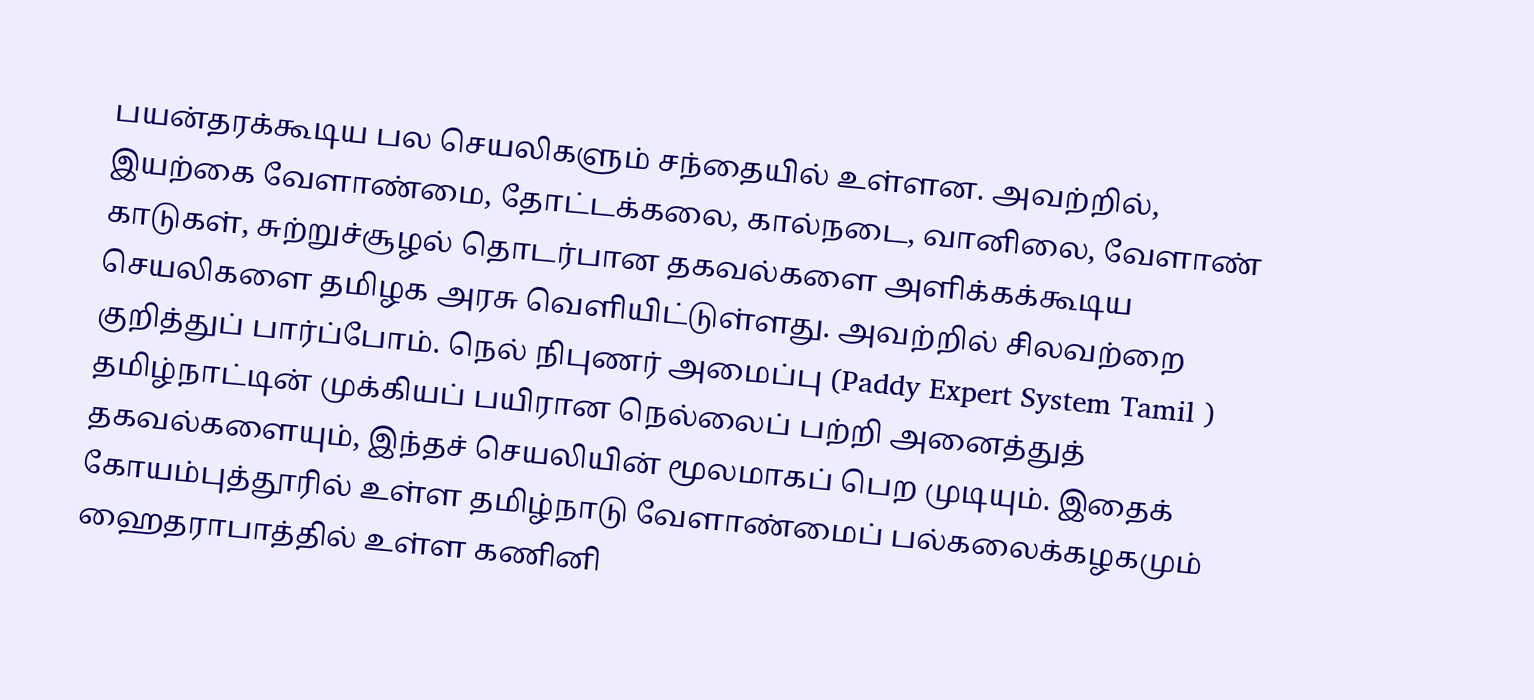பயன்தரக்கூடிய பல செயலிகளும் சந்தையில் உள்ளன. அவற்றில், இயற்கை வேளாண்மை, தோட்டக்கலை, கால்நடை, வானிலை, வேளாண் காடுகள், சுற்றுச்சூழல் தொடர்பான தகவல்களை அளிக்கக்கூடிய செயலிகளை தமிழக அரசு வெளியிட்டுள்ளது. அவற்றில் சிலவற்றை குறித்துப் பார்ப்போம். நெல் நிபுணர் அமைப்பு (Paddy Expert System Tamil )  தமிழ்நாட்டின் முக்கியப் பயிரான நெல்லைப் பற்றி அனைத்துத் தகவல்களையும், இந்தச் செயலியின் மூலமாகப் பெற முடியும். இதைக் கோயம்புத்தூரில் உள்ள தமிழ்நாடு வேளாண்மைப் பல்கலைக்கழகமும் ஹைதராபாத்தில் உள்ள கணினி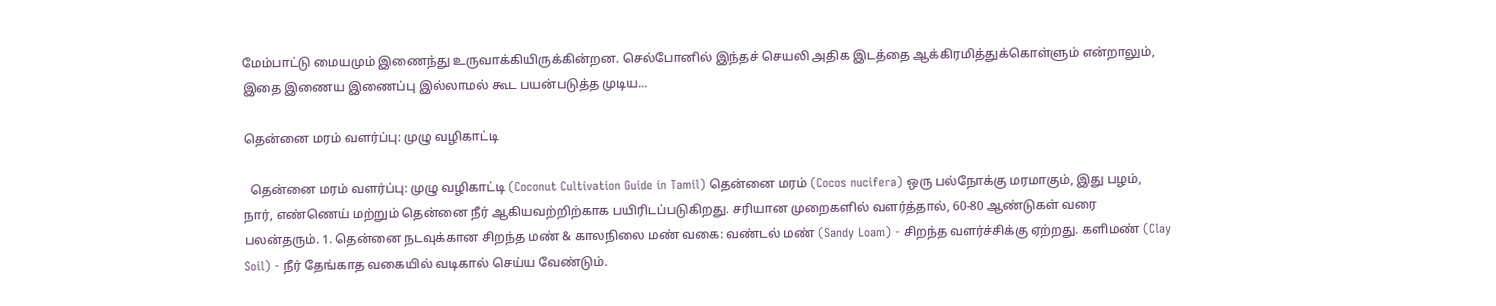மேம்பாட்டு மையமும் இணைந்து உருவாக்கியிருக்கின்றன. செல்போனில் இந்தச் செயலி அதிக இடத்தை ஆக்கிரமித்துக்கொள்ளும் என்றாலும், இதை இணைய இணைப்பு இல்லாமல் கூட பயன்படுத்த முடிய...

தென்னை மரம் வளர்ப்பு: முழு வழிகாட்டி

  தென்னை மரம் வளர்ப்பு: முழு வழிகாட்டி (Coconut Cultivation Guide in Tamil) தென்னை மரம் (Cocos nucifera) ஒரு பல்நோக்கு மரமாகும், இது பழம், நார், எண்ணெய் மற்றும் தென்னை நீர் ஆகியவற்றிற்காக பயிரிடப்படுகிறது. சரியான முறைகளில் வளர்த்தால், 60-80 ஆண்டுகள் வரை பலன்தரும். 1. தென்னை நடவுக்கான சிறந்த மண் & காலநிலை மண் வகை: வண்டல் மண் (Sandy Loam) - சிறந்த வளர்ச்சிக்கு ஏற்றது. களிமண் (Clay Soil) - நீர் தேங்காத வகையில் வடிகால் செய்ய வேண்டும்.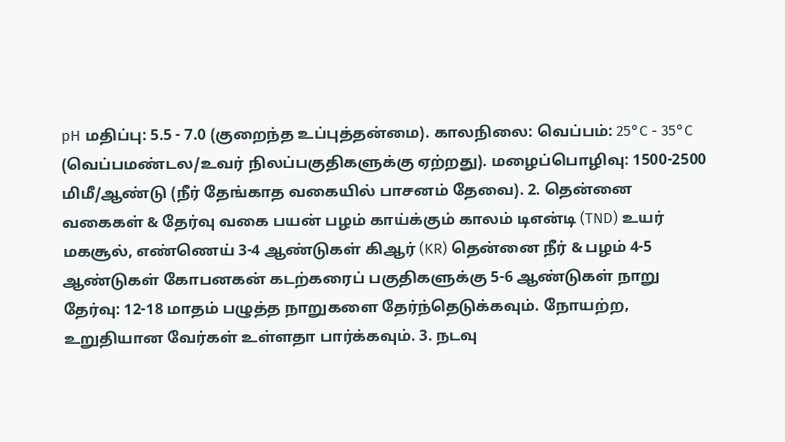pH மதிப்பு: 5.5 - 7.0 (குறைந்த உப்புத்தன்மை). காலநிலை: வெப்பம்: 25°C - 35°C (வெப்பமண்டல/உவர் நிலப்பகுதிகளுக்கு ஏற்றது). மழைப்பொழிவு: 1500-2500 மிமீ/ஆண்டு (நீர் தேங்காத வகையில் பாசனம் தேவை). 2. தென்னை வகைகள் & தேர்வு வகை பயன் பழம் காய்க்கும் காலம் டிஎன்டி (TND) உயர் மகசூல், எண்ணெய் 3-4 ஆண்டுகள் கிஆர் (KR) தென்னை நீர் & பழம் 4-5 ஆண்டுகள் கோபனகன் கடற்கரைப் பகுதிகளுக்கு 5-6 ஆண்டுகள் நாறு தேர்வு: 12-18 மாதம் பழுத்த நாறுகளை தேர்ந்தெடுக்கவும். நோயற்ற, உறுதியான வேர்கள் உள்ளதா பார்க்கவும். 3. நடவு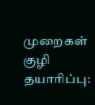முறைகள் குழி தயாரிப்பு: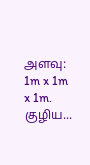அளவு: 1m x 1m x 1m. குழிய...